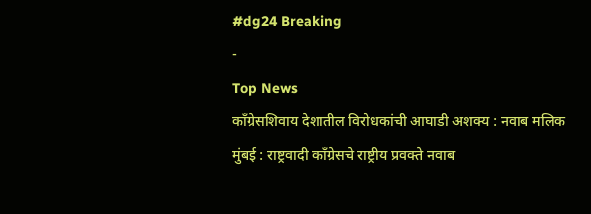#dg24 Breaking
-
Top News
काँग्रेसशिवाय देशातील विरोधकांची आघाडी अशक्य : नवाब मलिक
मुंबई : राष्ट्रवादी काँग्रेसचे राष्ट्रीय प्रवक्ते नवाब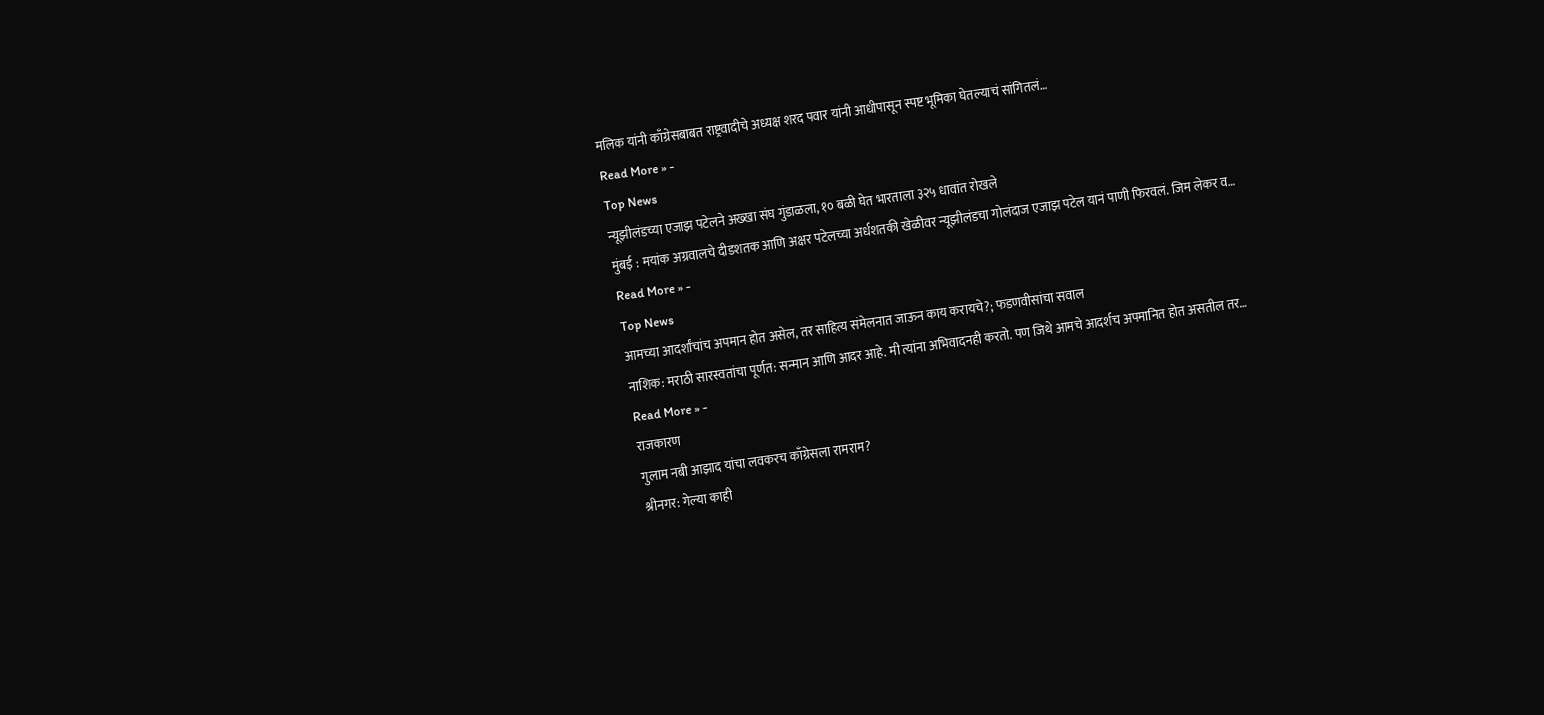मलिक यांनी काँग्रेसबाबत राष्ट्रवादीचे अध्यक्ष शरद पवार यांनी आधीपासून स्पष्ट भूमिका घेतल्याचं सांगितलं…
Read More » -
Top News
न्यूझीलंडच्या एजाझ पटेलने अख्खा संघ गुंडाळला, १० बळी घेत भारताला ३२५ धावांत रोखले
मुंबई : मयांक अग्रवालचे दीडशतक आणि अक्षर पटेलच्या अर्धशतकी खेळीवर न्यूझीलंडचा गोलंदाज एजाझ पटेल यानं पाणी फिरवलं. जिम लेकर व…
Read More » -
Top News
आमच्या आदर्शांचांच अपमान होत असेल, तर साहित्य संमेलनात जाऊन काय करायचे?; फडणवीसांचा सवाल
नाशिक: मराठी सारस्वतांचा पूर्णत: सन्मान आणि आदर आहे. मी त्यांना अभिवादनही करतो. पण जिथे आमचे आदर्शच अपमानित होत असतील तर…
Read More » -
राजकारण
गुलाम नबी आझाद यांचा लवकरच काँग्रेसला रामराम?
श्रीनगर: गेल्या काही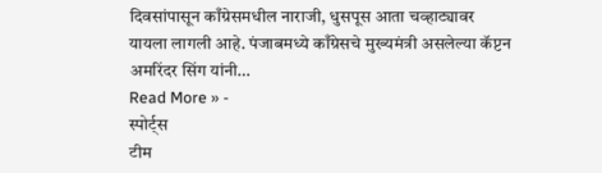दिवसांपासून काँग्रेसमधील नाराजी, धुसपूस आता चव्हाट्यावर यायला लागली आहे. पंजाबमध्ये काँग्रेसचे मुख्यमंत्री असलेल्या कॅप्टन अमरिंदर सिंग यांनी…
Read More » -
स्पोर्ट्स
टीम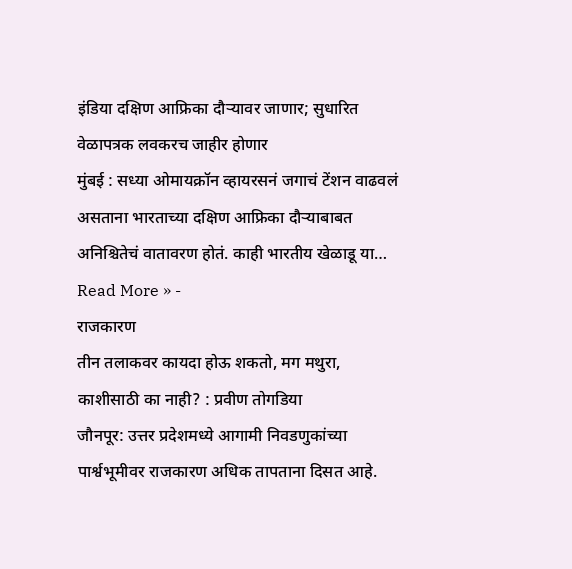इंडिया दक्षिण आफ्रिका दौऱ्यावर जाणार; सुधारित वेळापत्रक लवकरच जाहीर होणार
मुंबई : सध्या ओमायक्रॉन व्हायरसनं जगाचं टेंशन वाढवलं असताना भारताच्या दक्षिण आफ्रिका दौऱ्याबाबत अनिश्चितेचं वातावरण होतं. काही भारतीय खेळाडू या…
Read More » -
राजकारण
तीन तलाकवर कायदा होऊ शकतो, मग मथुरा, काशीसाठी का नाही? : प्रवीण तोगडिया
जौनपूर: उत्तर प्रदेशमध्ये आगामी निवडणुकांच्या पार्श्वभूमीवर राजकारण अधिक तापताना दिसत आहे.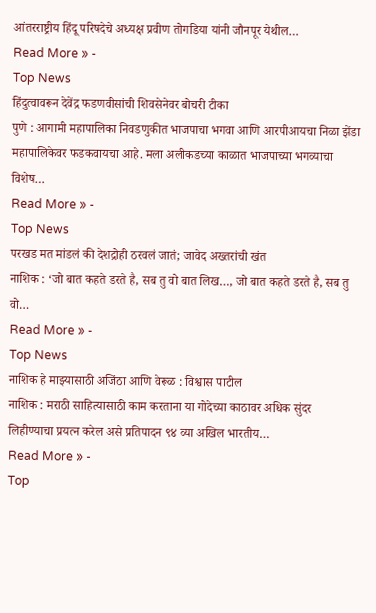आंतरराष्ट्रीय हिंदू परिषदेचे अध्यक्ष प्रवीण तोगडिया यांनी जौनपूर येथील…
Read More » -
Top News
हिंदुत्वावरून देवेंद्र फडणवीसांची शिवसेनेवर बोचरी टीका
पुणे : आगामी महापालिका निवडणुकीत भाजपाचा भगवा आणि आरपीआयचा निळा झेंडा महापालिकेवर फडकवायचा आहे. मला अलीकडच्या काळात भाजपाच्या भगव्याचा विशेष…
Read More » -
Top News
परखड मत मांडलं की देशद्रोही ठरवलं जातं; जावेद अख्तरांची खंत
नाशिक : ‘जो बात कहते डरते है, सब तु वो बात लिख…, जो बात कहते डरते है, सब तु वो…
Read More » -
Top News
नाशिक हे माझ्यासाठी अजिंठा आणि वेरूळ : विश्वास पाटील
नाशिक : मराठी साहित्यासाठी काम करताना या गोदेच्या काठावर अधिक सुंदर लिहीण्याचा प्रयत्न करेल असे प्रतिपादन ९४ व्या अखिल भारतीय…
Read More » -
Top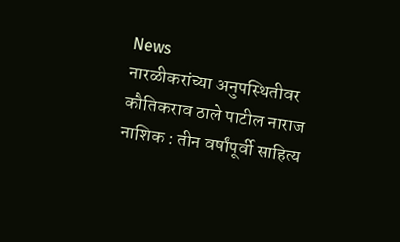News
नारळीकरांच्या अनुपस्थितीवर कौतिकराव ठाले पाटील नाराज
नाशिक : तीन वर्षांपूर्वी साहित्य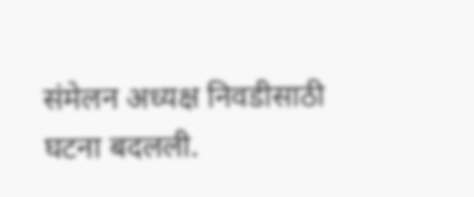संमेलन अध्यक्ष निवडीसाठी घटना बदलली.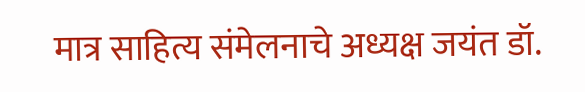मात्र साहित्य संमेलनाचे अध्यक्ष जयंत डॉ.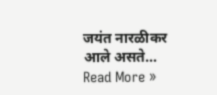जयंत नारळीकर आले असते…
Read More »